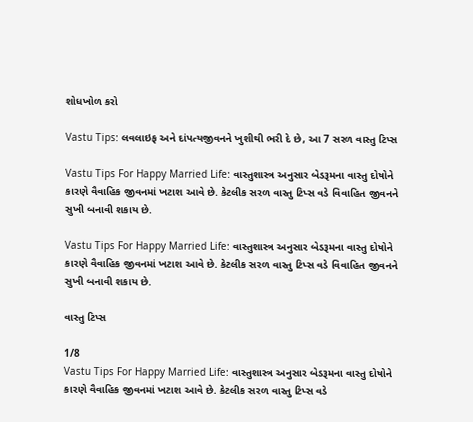શોધખોળ કરો

Vastu Tips: લવલાઇફ અને દાંપત્યજીવનને ખુશીથી ભરી દે છે, આ 7 સરળ વાસ્તુ ટિપ્સ

Vastu Tips For Happy Married Life: વાસ્તુશાસ્ત્ર અનુસાર બેડરૂમના વાસ્તુ દોષોને કારણે વૈવાહિક જીવનમાં ખટાશ આવે છે. કેટલીક સરળ વાસ્તુ ટિપ્સ વડે વિવાહિત જીવનને સુખી બનાવી શકાય છે.

Vastu Tips For Happy Married Life: વાસ્તુશાસ્ત્ર અનુસાર બેડરૂમના વાસ્તુ દોષોને કારણે વૈવાહિક જીવનમાં ખટાશ આવે છે. કેટલીક સરળ વાસ્તુ ટિપ્સ વડે વિવાહિત જીવનને સુખી બનાવી શકાય છે.

વાસ્તુ ટિપ્સ

1/8
Vastu Tips For Happy Married Life: વાસ્તુશાસ્ત્ર અનુસાર બેડરૂમના વાસ્તુ દોષોને કારણે વૈવાહિક જીવનમાં ખટાશ આવે છે. કેટલીક સરળ વાસ્તુ ટિપ્સ વડે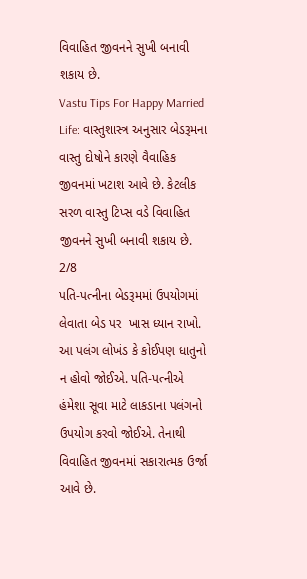વિવાહિત જીવનને સુખી બનાવી શકાય છે.
Vastu Tips For Happy Married Life: વાસ્તુશાસ્ત્ર અનુસાર બેડરૂમના વાસ્તુ દોષોને કારણે વૈવાહિક જીવનમાં ખટાશ આવે છે. કેટલીક સરળ વાસ્તુ ટિપ્સ વડે વિવાહિત જીવનને સુખી બનાવી શકાય છે.
2/8
પતિ-પત્નીના બેડરૂમમાં ઉપયોગમાં લેવાતા બેડ પર  ખાસ ધ્યાન રાખો. આ પલંગ લોખંડ કે કોઈપણ ધાતુનો ન હોવો જોઈએ. પતિ-પત્નીએ હંમેશા સૂવા માટે લાકડાના પલંગનો ઉપયોગ કરવો જોઈએ. તેનાથી વિવાહિત જીવનમાં સકારાત્મક ઉર્જા આવે છે.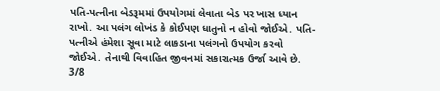પતિ-પત્નીના બેડરૂમમાં ઉપયોગમાં લેવાતા બેડ પર ખાસ ધ્યાન રાખો. આ પલંગ લોખંડ કે કોઈપણ ધાતુનો ન હોવો જોઈએ. પતિ-પત્નીએ હંમેશા સૂવા માટે લાકડાના પલંગનો ઉપયોગ કરવો જોઈએ. તેનાથી વિવાહિત જીવનમાં સકારાત્મક ઉર્જા આવે છે.
3/8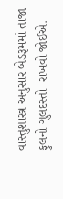વાસ્તુશાસ્ત્ર અનુસાર બેડરૂમમાં તાજા ફુલનો ગુલદસ્તો  રાખવો જોઈએ.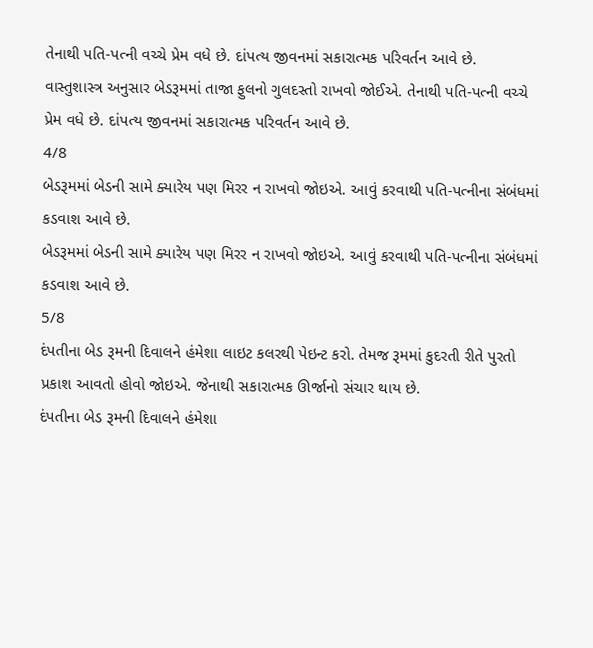તેનાથી પતિ-પત્ની વચ્ચે પ્રેમ વધે છે. દાંપત્ય જીવનમાં સકારાત્મક પરિવર્તન આવે છે.
વાસ્તુશાસ્ત્ર અનુસાર બેડરૂમમાં તાજા ફુલનો ગુલદસ્તો રાખવો જોઈએ. તેનાથી પતિ-પત્ની વચ્ચે પ્રેમ વધે છે. દાંપત્ય જીવનમાં સકારાત્મક પરિવર્તન આવે છે.
4/8
બેડરૂમમાં બેડની સામે ક્યારેય પણ મિરર ન રાખવો જોઇએ. આવું કરવાથી પતિ-પત્નીના સંબંધમાં કડવાશ આવે છે.
બેડરૂમમાં બેડની સામે ક્યારેય પણ મિરર ન રાખવો જોઇએ. આવું કરવાથી પતિ-પત્નીના સંબંધમાં કડવાશ આવે છે.
5/8
દંપતીના બેડ રૂમની દિવાલને હંમેશા લાઇટ કલરથી પેઇન્ટ કરો. તેમજ રૂમમાં કુદરતી રીતે પુરતો પ્રકાશ આવતો હોવો જોઇએ. જેનાથી સકારાત્મક ઊર્જાનો સંચાર થાય છે.
દંપતીના બેડ રૂમની દિવાલને હંમેશા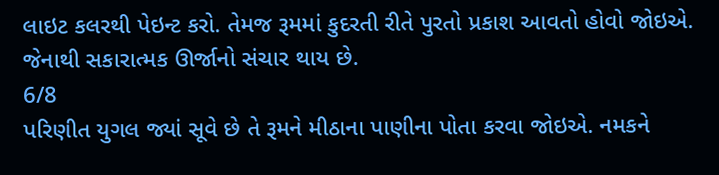લાઇટ કલરથી પેઇન્ટ કરો. તેમજ રૂમમાં કુદરતી રીતે પુરતો પ્રકાશ આવતો હોવો જોઇએ. જેનાથી સકારાત્મક ઊર્જાનો સંચાર થાય છે.
6/8
પરિણીત યુગલ જ્યાં સૂવે છે તે રૂમને મીઠાના પાણીના પોતા કરવા જોઇએ. નમકને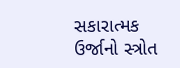સકારાત્મક ઉર્જાનો સ્ત્રોત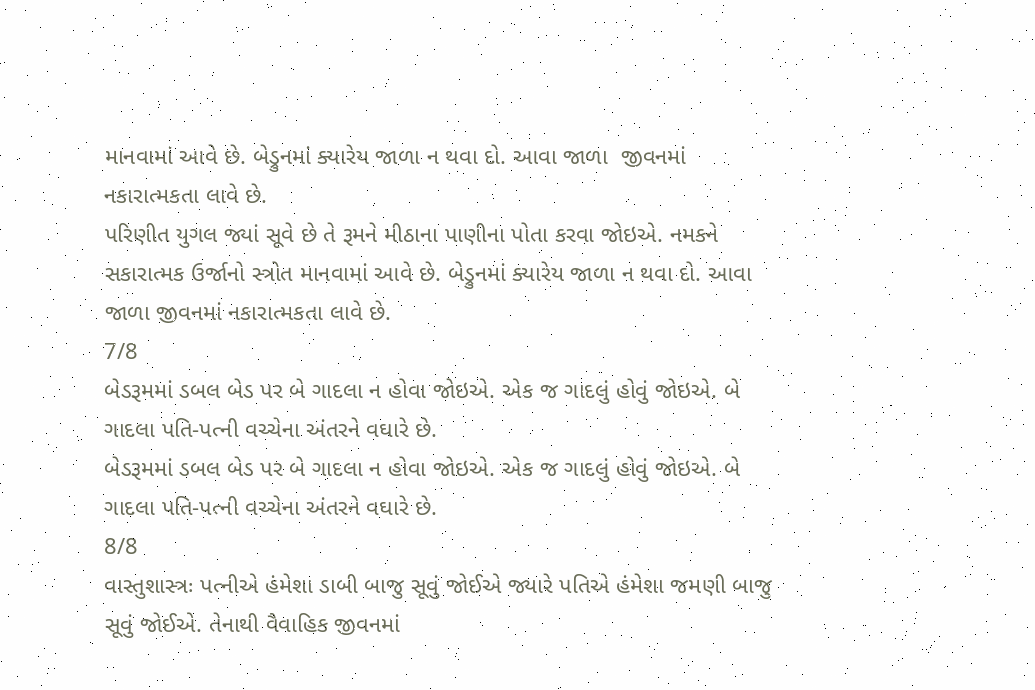માનવામાં આવે છે. બેડ્રુનમાં ક્યારેય જાળા ન થવા દો. આવા જાળા  જીવનમાં નકારાત્મકતા લાવે છે.
પરિણીત યુગલ જ્યાં સૂવે છે તે રૂમને મીઠાના પાણીના પોતા કરવા જોઇએ. નમકને સકારાત્મક ઉર્જાનો સ્ત્રોત માનવામાં આવે છે. બેડ્રુનમાં ક્યારેય જાળા ન થવા દો. આવા જાળા જીવનમાં નકારાત્મકતા લાવે છે.
7/8
બેડરૂમમાં ડબલ બેડ પર બે ગાદલા ન હોવા જોઇએ. એક જ ગાદલું હોવું જોઇએ. બે ગાદલા પતિ-પત્ની વચ્ચેના અંતરને વઘારે છે.
બેડરૂમમાં ડબલ બેડ પર બે ગાદલા ન હોવા જોઇએ. એક જ ગાદલું હોવું જોઇએ. બે ગાદલા પતિ-પત્ની વચ્ચેના અંતરને વઘારે છે.
8/8
વાસ્તુશાસ્ત્રઃ પત્નીએ હંમેશા ડાબી બાજુ સૂવું જોઈએ જ્યારે પતિએ હંમેશા જમણી બાજુ સૂવું જોઈએ. તેનાથી વૈવાહિક જીવનમાં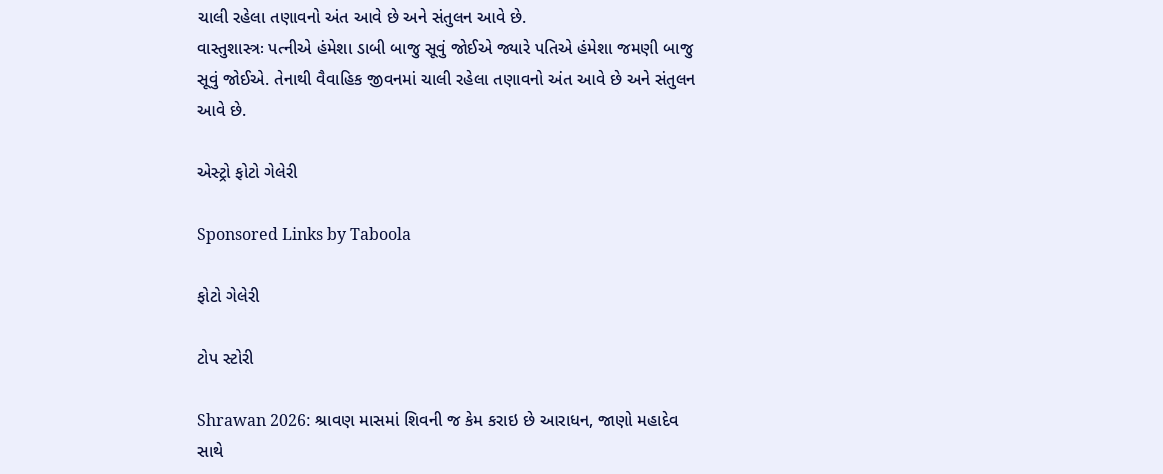ચાલી રહેલા તણાવનો અંત આવે છે અને સંતુલન આવે છે.
વાસ્તુશાસ્ત્રઃ પત્નીએ હંમેશા ડાબી બાજુ સૂવું જોઈએ જ્યારે પતિએ હંમેશા જમણી બાજુ સૂવું જોઈએ. તેનાથી વૈવાહિક જીવનમાં ચાલી રહેલા તણાવનો અંત આવે છે અને સંતુલન આવે છે.

એસ્ટ્રો ફોટો ગેલેરી

Sponsored Links by Taboola

ફોટો ગેલેરી

ટોપ સ્ટોરી

Shrawan 2026: શ્રાવણ માસમાં શિવની જ કેમ કરાઇ છે આરાધન, જાણો મહાદેવ સાથે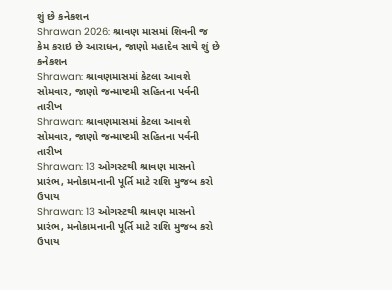શું છે કનેકશન
Shrawan 2026: શ્રાવણ માસમાં શિવની જ કેમ કરાઇ છે આરાધન, જાણો મહાદેવ સાથે શું છે કનેકશન
Shrawan: શ્રાવણમાસમાં કેટલા આવશે સોમવાર, જાણો જન્માષ્ટમી સહિતના પર્વની તારીખ
Shrawan: શ્રાવણમાસમાં કેટલા આવશે સોમવાર, જાણો જન્માષ્ટમી સહિતના પર્વની તારીખ
Shrawan: 13 ઓગસ્ટથી શ્રાવણ માસનો પ્રારંભ, મનોકામનાની પૂર્તિ માટે રાશિ મુજબ કરો ઉપાય
Shrawan: 13 ઓગસ્ટથી શ્રાવણ માસનો પ્રારંભ, મનોકામનાની પૂર્તિ માટે રાશિ મુજબ કરો ઉપાય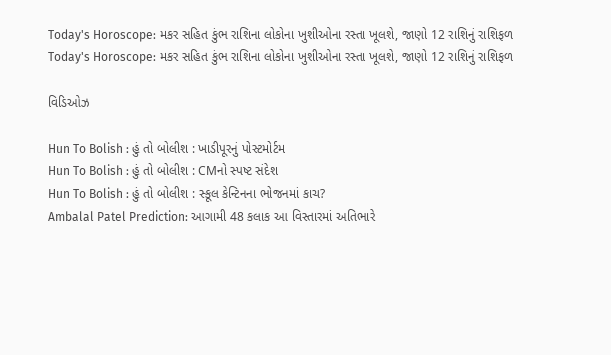Today's Horoscope: મકર સહિત કુંભ રાશિના લોકોના ખુશીઓના રસ્તા ખૂલશે, જાણો 12 રાશિનું રાશિફળ
Today's Horoscope: મકર સહિત કુંભ રાશિના લોકોના ખુશીઓના રસ્તા ખૂલશે, જાણો 12 રાશિનું રાશિફળ

વિડિઓઝ

Hun To Bolish : હું તો બોલીશ : ખાડીપૂરનું પોસ્ટમોર્ટમ
Hun To Bolish : હું તો બોલીશ : CMનો સ્પષ્ટ સંદેશ
Hun To Bolish : હું તો બોલીશ : સ્કૂલ કેન્ટિનના ભોજનમાં કાચ?
Ambalal Patel Prediction: આગામી 48 કલાક આ વિસ્તારમાં અતિભારે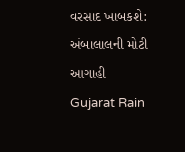વરસાદ ખાબકશે: અંબાલાલની મોટી આગાહી
Gujarat Rain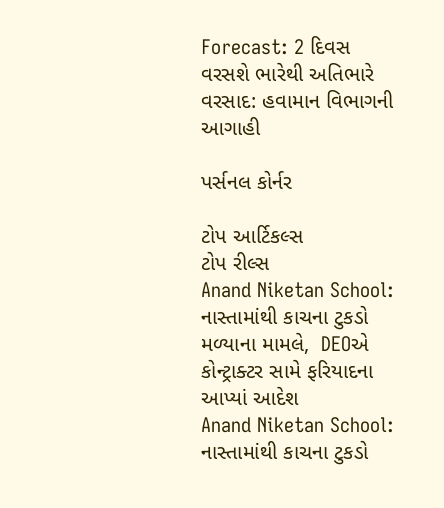Forecast: 2 દિવસ વરસશે ભારેથી અતિભારે વરસાદ: હવામાન વિભાગની આગાહી

પર્સનલ કોર્નર

ટોપ આર્ટિકલ્સ
ટોપ રીલ્સ
Anand Niketan School: નાસ્તામાંથી કાચના ટુકડો મળ્યાના મામલે,  DEOએ  કોન્ટ્રાક્ટર સામે ફરિયાદના આપ્યાં આદેશ
Anand Niketan School: નાસ્તામાંથી કાચના ટુકડો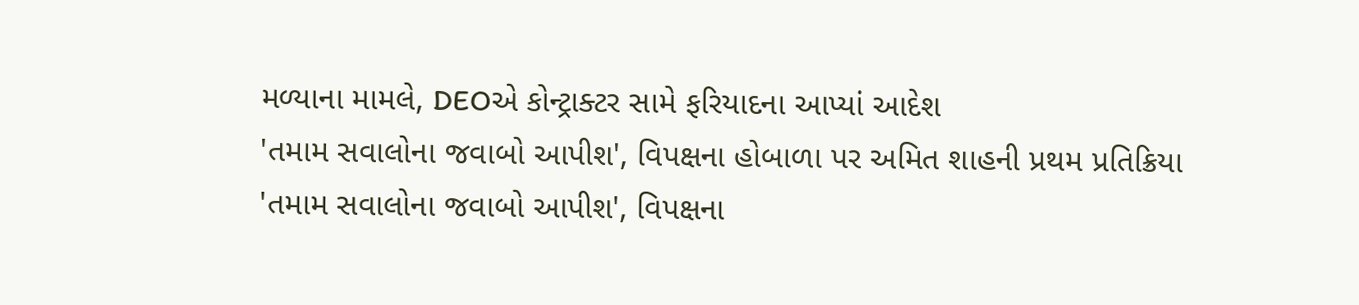મળ્યાના મામલે, DEOએ કોન્ટ્રાક્ટર સામે ફરિયાદના આપ્યાં આદેશ
'તમામ સવાલોના જવાબો આપીશ', વિપક્ષના હોબાળા પર અમિત શાહની પ્રથમ પ્રતિક્રિયા
'તમામ સવાલોના જવાબો આપીશ', વિપક્ષના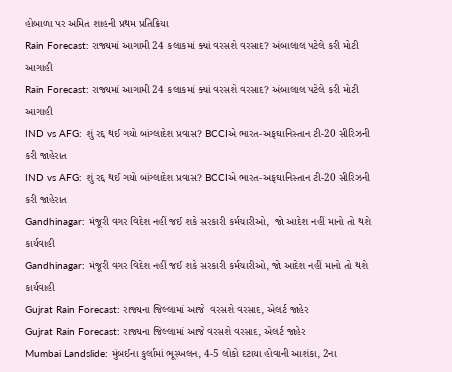હોબાળા પર અમિત શાહની પ્રથમ પ્રતિક્રિયા
Rain Forecast: રાજ્યમાં આગામી 24 કલાકમાં ક્યાં વરસશે વરસાદ? અંબાલાલ પટેલે કરી મોટી આગાહી
Rain Forecast: રાજ્યમાં આગામી 24 કલાકમાં ક્યાં વરસશે વરસાદ? અંબાલાલ પટેલે કરી મોટી આગાહી
IND vs AFG: શું રદ્દ થઈ ગયો બાંગ્લાદેશ પ્રવાસ? BCCIએ ભારત-અફઘાનિસ્તાન ટી-20 સીરિઝની કરી જાહેરાત
IND vs AFG: શું રદ્દ થઈ ગયો બાંગ્લાદેશ પ્રવાસ? BCCIએ ભારત-અફઘાનિસ્તાન ટી-20 સીરિઝની કરી જાહેરાત
Gandhinagar: મંજૂરી વગર વિદેશ નહીં જઈ શકે સરકારી કર્મચારીઓ,  જો આદેશ નહીં માનો તો થશે કાર્યવાહી
Gandhinagar: મંજૂરી વગર વિદેશ નહીં જઈ શકે સરકારી કર્મચારીઓ, જો આદેશ નહીં માનો તો થશે કાર્યવાહી
Gujrat Rain Forecast: રાજ્યના જિલ્લામાં આજે  વરસશે વરસાદ, એલર્ટ જાહેર
Gujrat Rain Forecast: રાજ્યના જિલ્લામાં આજે વરસશે વરસાદ, એલર્ટ જાહેર
Mumbai Landslide: મુંબઈના કુર્લામાં ભૂસ્ખલન, 4-5 લોકો દટાયા હોવાની આશંકા, 2ના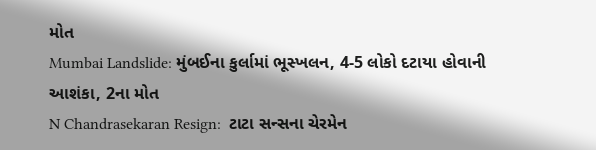મોત
Mumbai Landslide: મુંબઈના કુર્લામાં ભૂસ્ખલન, 4-5 લોકો દટાયા હોવાની આશંકા, 2ના મોત
N Chandrasekaran Resign:  ટાટા સન્સના ચેરમેન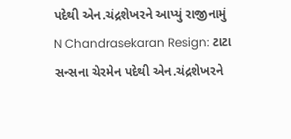પદેથી એન.ચંદ્રશેખરને આપ્યું રાજીનામું
N Chandrasekaran Resign: ટાટા સન્સના ચેરમેન પદેથી એન.ચંદ્રશેખરને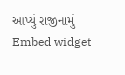આપ્યું રાજીનામું
Embed widget